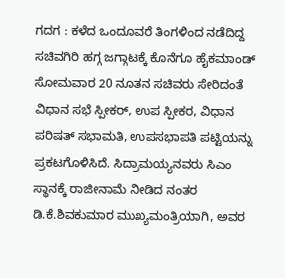ಗದಗ : ಕಳೆದ ಒಂದೂವರೆ ತಿಂಗಳಿಂದ ನಡೆದಿದ್ದ ಸಚಿವಗಿರಿ ಹಗ್ಗ ಜಗ್ಗಾಟಕ್ಕೆ ಕೊನೆಗೂ ಹೈಕಮಾಂಡ್ ಸೋಮವಾರ 20 ನೂತನ ಸಚಿವರು ಸೇರಿದಂತೆ ವಿಧಾನ ಸಭೆ ಸ್ಪೀಕರ್, ಉಪ ಸ್ಪೀಕರ, ವಿಧಾನ ಪರಿಷತ್ ಸಭಾಮತಿ, ಉಪಸಭಾಪತಿ ಪಟ್ಟಿಯನ್ನು ಪ್ರಕಟಗೊಳಿಸಿದೆ. ಸಿದ್ರಾಮಯ್ಯನವರು ಸಿಎಂ ಸ್ಥಾನಕ್ಕೆ ರಾಜೀನಾಮೆ ನೀಡಿದ ನಂತರ ಡಿ.ಕೆ.ಶಿವಕುಮಾರ ಮುಖ್ಯಮಂತ್ರಿಯಾಗಿ, ಅವರ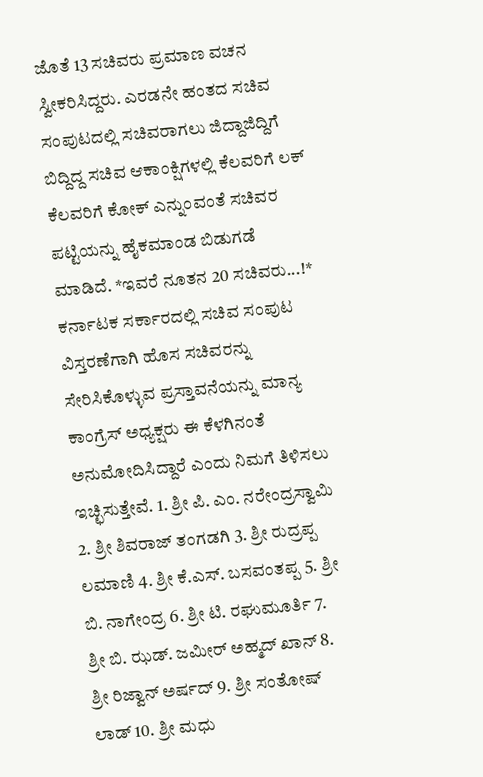ಜೊತೆ 13 ಸಚಿವರು ಪ್ರಮಾಣ ವಚನ ಸ್ವೀಕರಿಸಿದ್ದರು. ಎರಡನೇ ಹಂತದ ಸಚಿವ ಸಂಪುಟದಲ್ಲಿ ಸಚಿವರಾಗಲು ಜಿದ್ದಾಜಿದ್ದಿಗೆ ಬಿದ್ದಿದ್ದ ಸಚಿವ ಆಕಾಂಕ್ಷಿಗಳಲ್ಲಿ ಕೆಲವರಿಗೆ ಲಕ್ ಕೆಲವರಿಗೆ ಕೋಕ್ ಎನ್ನುಂವಂತೆ ಸಚಿವರ ಪಟ್ಟಿಯನ್ನು ಹೈಕಮಾಂಡ ಬಿಡುಗಡೆ ಮಾಡಿದೆ. *ಇವರೆ ನೂತನ 20 ಸಚಿವರು...!* ಕರ್ನಾಟಕ ಸರ್ಕಾರದಲ್ಲಿ ಸಚಿವ ಸಂಪುಟ ವಿಸ್ತರಣೆಗಾಗಿ ಹೊಸ ಸಚಿವರನ್ನು ಸೇರಿಸಿಕೊಳ್ಳುವ ಪ್ರಸ್ತಾವನೆಯನ್ನು ಮಾನ್ಯ ಕಾಂಗ್ರೆಸ್ ಅಧ್ಯಕ್ಷರು ಈ ಕೆಳಗಿನಂತೆ ಅನುಮೋದಿಸಿದ್ದಾರೆ ಎಂದು ನಿಮಗೆ ತಿಳಿಸಲು ಇಚ್ಛಿಸುತ್ತೇವೆ. 1. ಶ್ರೀ ಪಿ. ಎಂ. ನರೇಂದ್ರಸ್ವಾಮಿ 2. ಶ್ರೀ ಶಿವರಾಜ್ ತಂಗಡಗಿ 3. ಶ್ರೀ ರುದ್ರಪ್ಪ ಲಮಾಣಿ 4. ಶ್ರೀ ಕೆ.ಎಸ್. ಬಸವಂತಪ್ಪ 5. ಶ್ರೀ ಬಿ. ನಾಗೇಂದ್ರ 6. ಶ್ರೀ ಟಿ. ರಘುಮೂರ್ತಿ 7. ಶ್ರೀ ಬಿ. ಝಡ್. ಜಮೀರ್ ಅಹ್ಮದ್ ಖಾನ್ 8. ಶ್ರೀ ರಿಜ್ವಾನ್ ಅರ್ಷದ್ 9. ಶ್ರೀ ಸಂತೋಷ್ ಲಾಡ್ 10. ಶ್ರೀ ಮಧು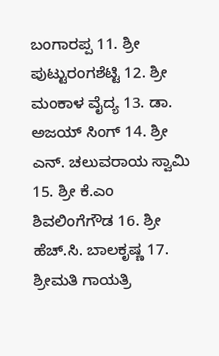ಬಂಗಾರಪ್ಪ 11. ಶ್ರೀ ಪುಟ್ಟುರಂಗಶೆಟ್ಟಿ 12. ಶ್ರೀ ಮಂಕಾಳ ವೈದ್ಯ 13. ಡಾ. ಅಜಯ್ ಸಿಂಗ್ 14. ಶ್ರೀ ಎನ್. ಚಲುವರಾಯ ಸ್ವಾಮಿ 15. ಶ್ರೀ ಕೆ.ಎಂ ಶಿವಲಿಂಗೆಗೌಡ 16. ಶ್ರೀ ಹೆಚ್.ಸಿ. ಬಾಲಕೃಷ್ಣ 17. ಶ್ರೀಮತಿ ಗಾಯತ್ರಿ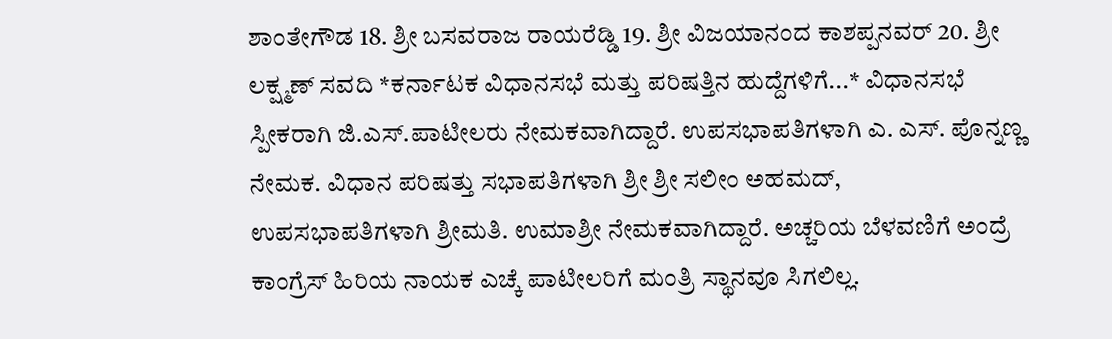ಶಾಂತೇಗೌಡ 18. ಶ್ರೀ ಬಸವರಾಜ ರಾಯರೆಡ್ಡಿ 19. ಶ್ರೀ ವಿಜಯಾನಂದ ಕಾಶಪ್ಪನವರ್ 20. ಶ್ರೀ ಲಕ್ಷ್ಮಣ್ ಸವದಿ *ಕರ್ನಾಟಕ ವಿಧಾನಸಭೆ ಮತ್ತು ಪರಿಷತ್ತಿನ ಹುದ್ದೆಗಳಿಗೆ...* ವಿಧಾನಸಭೆ ಸ್ಪೀಕರಾಗಿ ಜಿ.ಎಸ್.ಪಾಟೀಲರು ನೇಮಕವಾಗಿದ್ದಾರೆ. ಉಪಸಭಾಪತಿಗಳಾಗಿ ಎ. ಎಸ್. ಪೊನ್ನಣ್ಣ ನೇಮಕ. ವಿಧಾನ ಪರಿಷತ್ತು ಸಭಾಪತಿಗಳಾಗಿ ಶ್ರೀ ಶ್ರೀ ಸಲೀಂ ಅಹಮದ್, ಉಪಸಭಾಪತಿಗಳಾಗಿ ಶ್ರೀಮತಿ. ಉಮಾಶ್ರೀ ನೇಮಕವಾಗಿದ್ದಾರೆ. ಅಚ್ಚರಿಯ ಬೆಳವಣಿಗೆ ಅಂದ್ರೆ ಕಾಂಗ್ರೆಸ್ ಹಿರಿಯ ನಾಯಕ ಎಚ್ಕೆ ಪಾಟೀಲರಿಗೆ ಮಂತ್ರಿ ಸ್ಥಾನವೂ ಸಿಗಲಿಲ್ಲ.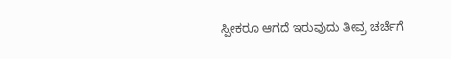ಸ್ಪೀಕರೂ ಆಗದೆ ಇರುವುದು ತೀವ್ರ ಚರ್ಚೆಗೆ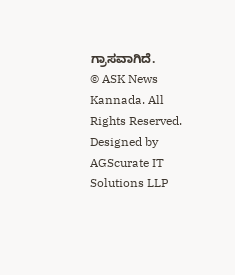ಗ್ರಾಸವಾಗಿದೆ.
© ASK News Kannada. All Rights Reserved. Designed by AGScurate IT Solutions LLP